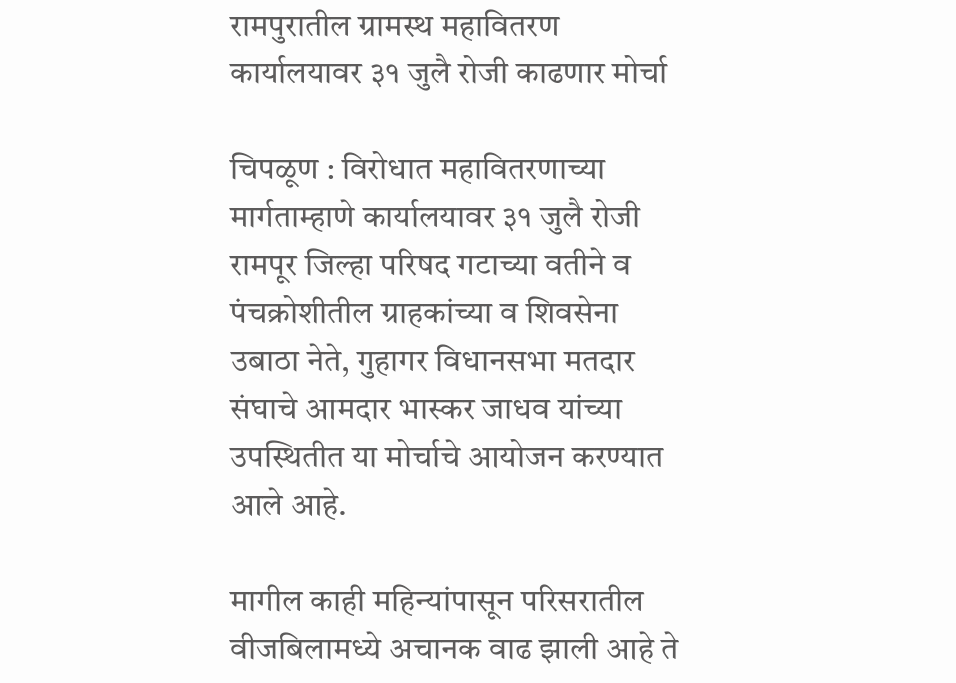रामपुरातील ग्रामस्थ महावितरण कार्यालयावर ३१ जुलै रोजी काढणार मोर्चा

चिपळूण : विरोधात महावितरणाच्या मार्गताम्हाणे कार्यालयावर ३१ जुलै रोजी रामपूर जिल्हा परिषद गटाच्या वतीने व पंचक्रोशीतील ग्राहकांच्या व शिवसेना उबाठा नेते, गुहागर विधानसभा मतदार संघाचे आमदार भास्कर जाधव यांच्या उपस्थितीत या मोर्चाचे आयोजन करण्यात आले आहे.

मागील काही महिन्यांपासून परिसरातील वीजबिलामध्ये अचानक वाढ झाली आहे ते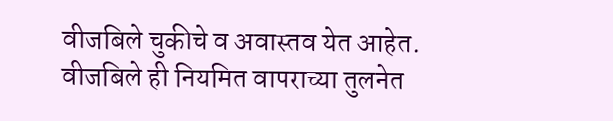वीजबिले चुकीचे व अवास्तव येत आहेत. वीजबिले ही नियमित वापराच्या तुलनेत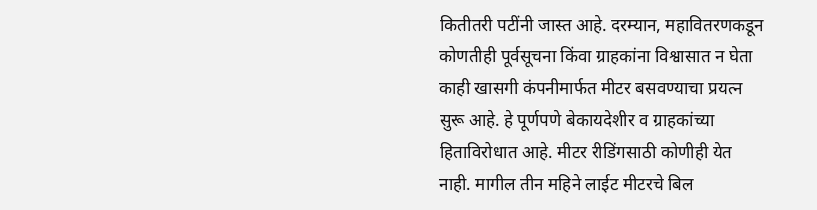कितीतरी पटींनी जास्त आहे. दरम्यान, महावितरणकडून कोणतीही पूर्वसूचना किंवा ग्राहकांना विश्वासात न घेता काही खासगी कंपनीमार्फत मीटर बसवण्याचा प्रयत्न सुरू आहे. हे पूर्णपणे बेकायदेशीर व ग्राहकांच्या हिताविरोधात आहे. मीटर रीडिंगसाठी कोणीही येत नाही. मागील तीन महिने लाईट मीटरचे बिल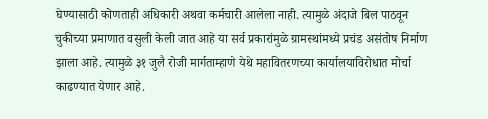घेण्यासाठी कोणताही अधिकारी अथवा कर्मचारी आलेला नाही. त्यामुळे अंदाजे बिल पाठवून चुकीच्या प्रमाणात वसुली केली जात आहे या सर्व प्रकारांमुळे ग्रामस्थांमध्ये प्रचंड असंतोष निर्माण झाला आहे. त्यामुळे ३१ जुलै रोजी मार्गताम्हाणे येथे महावितरणच्या कार्यालयाविरोधात मोर्चा काढण्यात येणार आहे.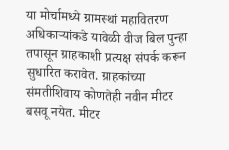या मोर्चामध्ये ग्रामस्थां महावितरण अधिकाऱ्यांकडे यावेळी वीज बिल पुन्हा तपासून ग्राहकाशी प्रत्यक्ष संपर्क करून सुधारित करावेत. ग्राहकांच्या संमतीशिवाय कोणतेही नवीन मीटर बसवू नयेत. मीटर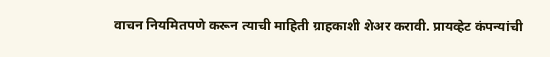वाचन नियमितपणे करून त्याची माहिती ग्राहकाशी शेअर करावी. प्रायव्हेट कंपन्यांची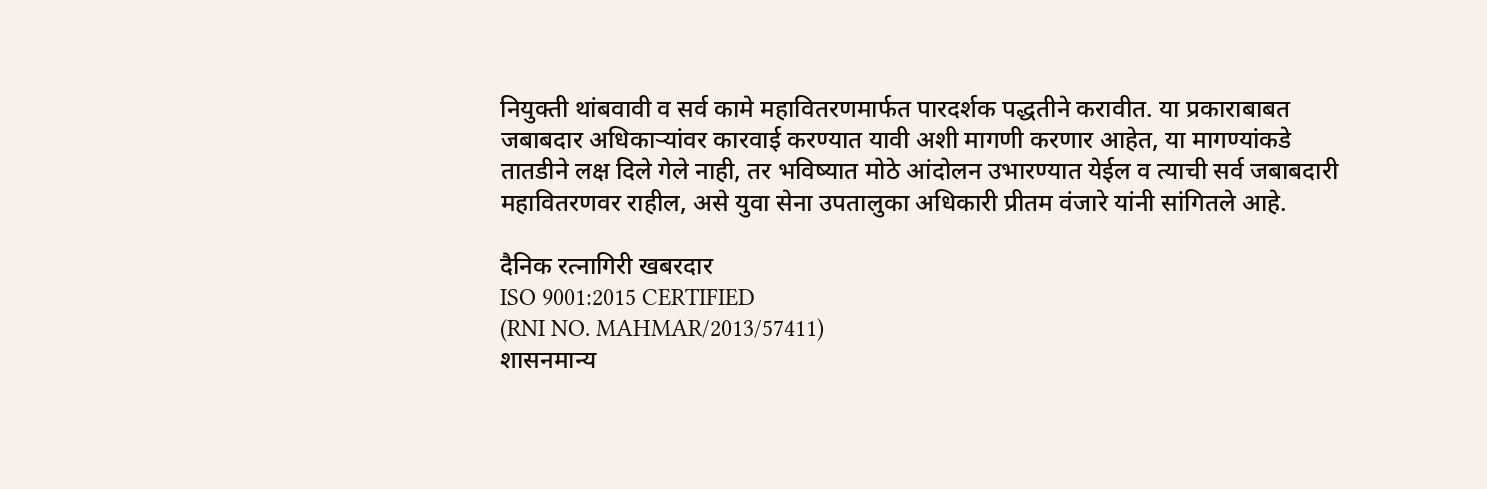नियुक्ती थांबवावी व सर्व कामे महावितरणमार्फत पारदर्शक पद्धतीने करावीत. या प्रकाराबाबत जबाबदार अधिकाऱ्यांवर कारवाई करण्यात यावी अशी मागणी करणार आहेत, या मागण्यांकडे तातडीने लक्ष दिले गेले नाही, तर भविष्यात मोठे आंदोलन उभारण्यात येईल व त्याची सर्व जबाबदारी महावितरणवर राहील, असे युवा सेना उपतालुका अधिकारी प्रीतम वंजारे यांनी सांगितले आहे.

दैनिक रत्नागिरी खबरदार
ISO 9001:2015 CERTIFIED
(RNI NO. MAHMAR/2013/57411)
शासनमान्य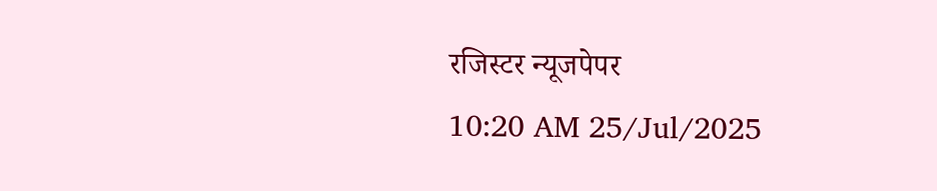रजिस्टर न्यूजपेपर
10:20 AM 25/Jul/2025